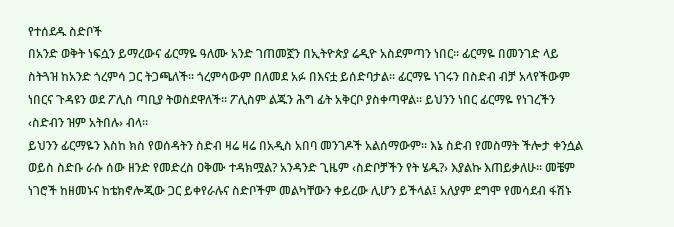የተሰደዱ ስድቦች
በአንድ ወቅት ነፍሷን ይማረውና ፊርማዬ ዓለሙ አንድ ገጠመኟን በኢትዮጵያ ሬዲዮ አስደምጣን ነበር፡፡ ፊርማዬ በመንገድ ላይ ስትጓዝ ከአንድ ጎረምሳ ጋር ትጋጫለች፡፡ ጎረምሳውም በለመደ አፉ በእናቷ ይሰድባታል፡፡ ፊርማዬ ነገሩን በስድብ ብቻ አላየችውም ነበርና ጉዳዩን ወደ ፖሊስ ጣቢያ ትወስደዋለች፡፡ ፖሊስም ልጁን ሕግ ፊት አቅርቦ ያስቀጣዋል፡፡ ይህንን ነበር ፊርማዬ የነገረችን ‹ስድብን ዝም አትበሉ› ብላ፡፡
ይህንን ፊርማዬን እስከ ክስ የወሰዳትን ስድብ ዛሬ ዛሬ በአዲስ አበባ መንገዶች አልሰማውም፡፡ እኔ ስድብ የመስማት ችሎታ ቀንሷል ወይስ ስድቡ ራሱ ሰው ዘንድ የመድረስ ዐቅሙ ተዳክሟል? አንዳንድ ጊዜም ‹ስድቦቻችን የት ሄዱ?› እያልኩ እጠይቃለሁ፡፡ መቼም ነገሮች ከዘመኑና ከቴክኖሎጂው ጋር ይቀየራሉና ስድቦችም መልካቸውን ቀይረው ሊሆን ይችላል፤ አለያም ደግሞ የመሳደብ ፋሽኑ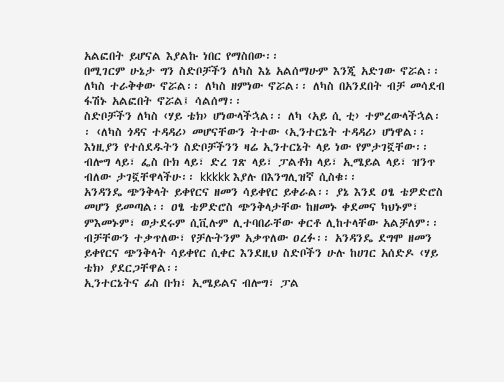አልፎበት ይሆናል እያልኩ ነበር የማስበው፡፡
በሚገርም ሁኔታ ግን ስድቦቻችን ለካስ እኔ አልሰማሁም እንጂ አድገው ኖሯል፡፡ ለካስ ተራቅቀው ኖሯል፡፡ ለካስ ዘምነው ኖሯል፡፡ ለካስ በአንደበት ብቻ መሳደብ ፋሽኑ አልፎበት ኖሯል፤ ሳልሰማ፡፡
ስድቦቻችን ለካስ ‹ሃይ ቴክ› ሆነውላችኋል፡፡ ለካ ‹አይ ሲ ቲ› ተምረውላችኋል፡፡ ‹ለካስ ጎዳና ተዳዳሪ› መሆናቸውን ትተው ‹ኢንተርኔት ተዳዳሪ› ሆነዋል፡፡
እነዚያን የተሰደዱትን ስድቦቻችንን ዛሬ ኢንተርኔት ላይ ነው የምታገኟቸው፡፡ ብሎግ ላይ፣ ፌስ ቡክ ላይ፣ ድረ ገጽ ላይ፣ ፓልቶክ ላይ፣ ኢሜይል ላይ፣ ዝንጥ ብለው ታገኟቸዋላችሁ፡፡ kkkkk እያሉ በእንግሊዝኛ ሲስቁ፡፡
አንዳንዴ ጭንቅላት ይቀየርና ዘመን ሳይቀየር ይቀራል፡፡ ያኔ እንደ ዐፄ ቴዎድሮስ መሆን ይመጣል፡፡ ዐፄ ቴዎድሮስ ጭንቅላታቸው ከዘመኑ ቀደመና ካህኑም፣ ምእመኑም፣ ወታደሩም ሲቪሉም ሊተባበራቸው ቀርቶ ሊከተላቸው አልቻለም፡፡ ብቻቸውን ተቃጥለው፣ የቻሉትንም አቃጥለው ዐረፉ፡፡ አንዳንዴ ደግሞ ዘመን ይቀየርና ጭንቅላት ሳይቀየር ሲቀር እንደዚህ ስድቦችን ሁሉ ከሀገር አሰድዶ ‹ሃይ ቴክ› ያደርጋቸዋል፡፡
ኢንተርኔትና ፊስ ቡክ፣ ኢሜይልና ብሎግ፣ ፓል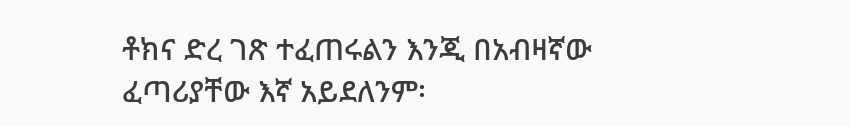ቶክና ድረ ገጽ ተፈጠሩልን እንጂ በአብዛኛው ፈጣሪያቸው እኛ አይደለንም፡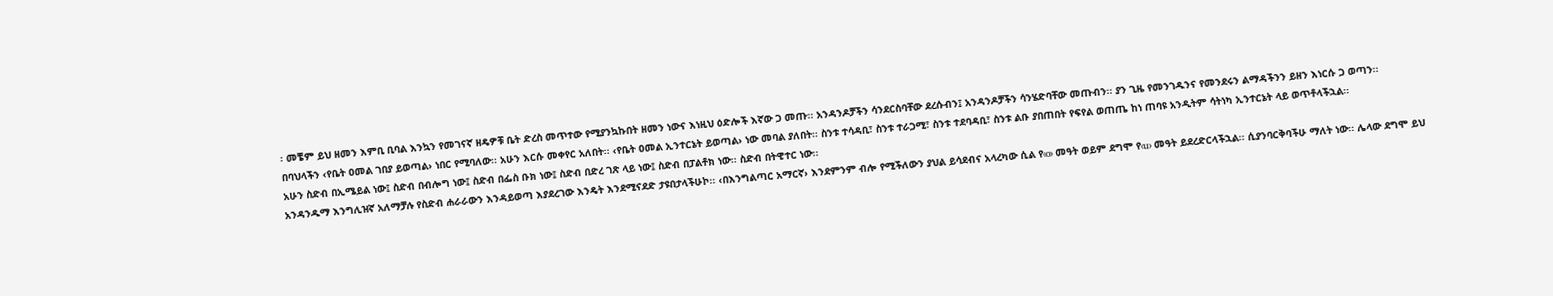፡ መቼም ይህ ዘመን እምቢ ቢባል እንኳን የመገናኛ ዘዴዎቹ ቤት ድረስ መጥተው የሚያንኳኩበት ዘመን ነውና እነዚህ ዕድሎች እኛው ጋ መጡ፡፡ አንዳንዶቻችን ሳንደርስባቸው ደረሱብን፤ አንዳንዶቻችን ሳንሄድባቸው መጡብን፡፡ ያን ጊዜ የመንገዱንና የመንደሩን ልማዳችንን ይዘን እነርሱ ጋ ወጣን፡፡
በባህላችን ‹የቤት ዐመል ገበያ ይወጣል› ነበር የሚባለው፡፡ አሁን እርሱ መቀየር አለበት፡፡ ‹የቤት ዐመል ኢንተርኔት ይወጣል› ነው መባል ያለበት፡፡ ስንቱ ተሳዳቢ፣ ስንቱ ተራጋሚ፣ ስንቱ ተደባዳቢ፣ ስንቱ ልቡ ያበጠበት የፍየል ወጠጤ ከነ ጠባዩ አንዲትም ሳትነካ ኢንተርኔት ላይ ወጥቶላችኋል፡፡
አሁን ስድብ በኢሜይል ነው፤ ስድብ በብሎግ ነው፤ ስድብ በፌስ ቡክ ነው፤ ስድብ በድረ ገጽ ላይ ነው፤ ስድብ በፓልቶክ ነው፡፡ ስድብ በትዊተር ነው፡፡
አንዳንዱማ እንግሊዝኛ አለማቻሉ የስድብ ሐራራውን እንዳይወጣ እያደረገው እንዴት እንደሚናደድ ታዩበታላችሁኮ፡፡ ‹በእንግልጣር አማርኛ› እንደምንም ብሎ የሚችለውን ያህል ይሳደብና አላረካው ሲል የ‹o› መዓት ወይም ደግሞ የ‹u› መዓት ይደረድርላችኋል፡፡ ሲያንባርቅባችሁ ማለት ነው፡፡ ሌላው ደግሞ ይህ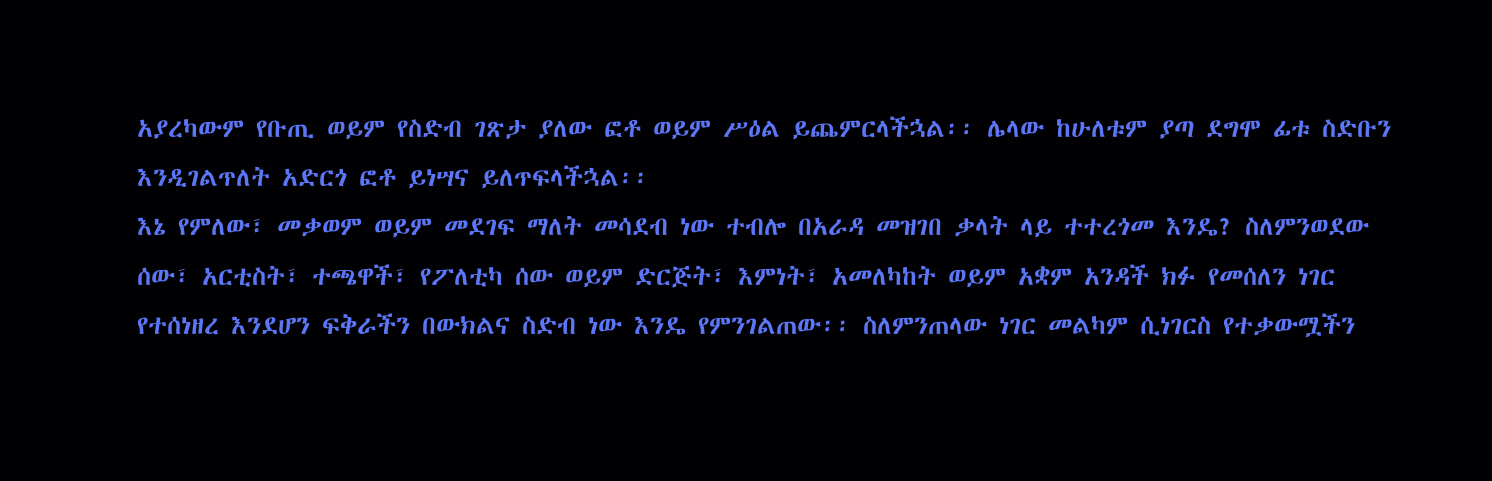አያረካውም የቡጢ ወይም የስድብ ገጽታ ያለው ፎቶ ወይም ሥዕል ይጨምርላችኋል፡፡ ሌላው ከሁለቱም ያጣ ደግሞ ፊቱ ስድቡን እንዲገልጥለት አድርጎ ፎቶ ይነሣና ይለጥፍላችኋል፡፡
እኔ የምለው፣ መቃወም ወይም መደገፍ ማለት መሳደብ ነው ተብሎ በአራዳ መዝገበ ቃላት ላይ ተተረጎመ እንዴ? ስለምንወደው ሰው፣ አርቲስት፣ ተጫዋች፣ የፖለቲካ ሰው ወይም ድርጅት፣ እምነት፣ አመለካከት ወይም አቋም አንዳች ክፉ የመሰለን ነገር የተሰነዘረ እንደሆን ፍቅራችን በውክልና ስድብ ነው እንዴ የምንገልጠው፡፡ ስለምንጠላው ነገር መልካም ሲነገርስ የተቃውሟችን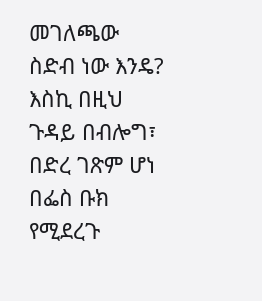መገለጫው ስድብ ነው እንዴ? እስኪ በዚህ ጉዳይ በብሎግ፣ በድረ ገጽም ሆነ በፌስ ቡክ የሚደረጉ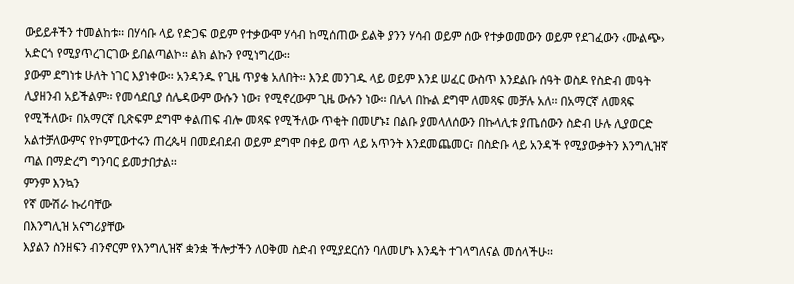ውይይቶችን ተመልከቱ፡፡ በሃሳቡ ላይ የድጋፍ ወይም የተቃውሞ ሃሳብ ከሚሰጠው ይልቅ ያንን ሃሳብ ወይም ሰው የተቃወመውን ወይም የደገፈውን ‹ሙልጭ› አድርጎ የሚያጥረገርገው ይበልጣልኮ፡፡ ልክ ልኩን የሚነግረው፡፡
ያውም ደግነቱ ሁለት ነገር እያነቀው፡፡ አንዳንዱ የጊዜ ጥያቄ አለበት፡፡ እንደ መንገዱ ላይ ወይም እንደ ሠፈር ውስጥ እንደልቡ ሰዓት ወስዶ የስድብ መዓት ሊያዘንብ አይችልም፡፡ የመሳደቢያ ሰሌዳውም ውሱን ነው፣ የሚኖረውም ጊዜ ውሱን ነው፡፡ በሌላ በኩል ደግሞ ለመጻፍ መቻሉ አለ፡፡ በአማርኛ ለመጻፍ የሚችለው፣ በአማርኛ ቢጽፍም ደግሞ ቀልጠፍ ብሎ መጻፍ የሚችለው ጥቂት በመሆኑ፤ በልቡ ያመላለሰውን በኩላሊቱ ያጤሰውን ስድብ ሁሉ ሊያወርድ አልተቻለውምና የኮምፒውተሩን ጠረጴዛ በመደብደብ ወይም ደግሞ በቀይ ወጥ ላይ አጥንት እንደመጨመር፣ በስድቡ ላይ አንዳች የሚያውቃትን እንግሊዝኛ ጣል በማድረግ ግንባር ይመታበታል፡፡
ምንም እንኳን
የኛ ሙሽራ ኩሪባቸው
በእንግሊዝ አናግሪያቸው
እያልን ስንዘፍን ብንኖርም የእንግሊዝኛ ቋንቋ ችሎታችን ለዐቅመ ስድብ የሚያደርሰን ባለመሆኑ እንዴት ተገላግለናል መሰላችሁ፡፡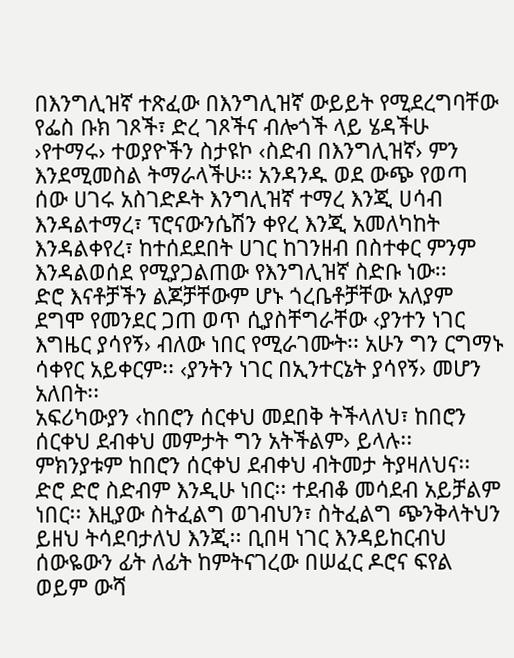በእንግሊዝኛ ተጽፈው በእንግሊዝኛ ውይይት የሚደረግባቸው የፌስ ቡክ ገጾች፣ ድረ ገጾችና ብሎጎች ላይ ሄዳችሁ ›የተማሩ› ተወያዮችን ስታዩኮ ‹ስድብ በእንግሊዝኛ› ምን እንደሚመስል ትማራላችሁ፡፡ አንዳንዱ ወደ ውጭ የወጣ ሰው ሀገሩ አስገድዶት እንግሊዝኛ ተማረ እንጂ ሀሳብ እንዳልተማረ፣ ፕሮናውንሴሽን ቀየረ እንጂ አመለካከት እንዳልቀየረ፣ ከተሰደደበት ሀገር ከገንዘብ በስተቀር ምንም እንዳልወሰደ የሚያጋልጠው የእንግሊዝኛ ስድቡ ነው፡፡
ድሮ እናቶቻችን ልጆቻቸውም ሆኑ ጎረቤቶቻቸው አለያም ደግሞ የመንደር ጋጠ ወጥ ሲያስቸግራቸው ‹ያንተን ነገር እግዜር ያሳየኝ› ብለው ነበር የሚራገሙት፡፡ አሁን ግን ርግማኑ ሳቀየር አይቀርም፡፡ ‹ያንትን ነገር በኢንተርኔት ያሳየኝ› መሆን አለበት፡፡
አፍሪካውያን ‹ከበሮን ሰርቀህ መደበቅ ትችላለህ፣ ከበሮን ሰርቀህ ደብቀህ መምታት ግን አትችልም› ይላሉ፡፡ ምክንያቱም ከበሮን ሰርቀህ ደብቀህ ብትመታ ትያዛለህና፡፡ ድሮ ድሮ ስድብም እንዲሁ ነበር፡፡ ተደብቆ መሳደብ አይቻልም ነበር፡፡ እዚያው ስትፈልግ ወገብህን፣ ስትፈልግ ጭንቅላትህን ይዘህ ትሳደባታለህ እንጂ፡፡ ቢበዛ ነገር እንዳይከርብህ ሰውዬውን ፊት ለፊት ከምትናገረው በሠፈር ዶሮና ፍየል ወይም ውሻ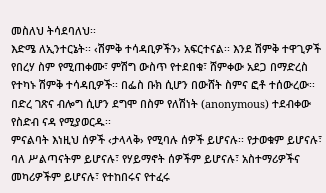መስለህ ትሳደባለህ፡፡
እድሜ ለኢንተርኔት፡፡ ‹ሽምቅ ተሳዳቢዎችን› አፍርተናል፡፡ እንደ ሽምቅ ተዋጊዎች የበረሃ ስም የሚጠቀሙ፣ ምሽግ ውስጥ የተደበቁ፣ ሸምቀው አደጋ በማድረስ የተካኑ ሽምቅ ተሳዳቢዎች፡፡ በፌስ ቡክ ሲሆን በውሸት ስምና ፎቶ ተሰውረው፡፡ በድረ ገጽና ብሎግ ሲሆን ደግሞ በስም የለሽነት (anonymous) ተደብቀው የስድብ ናዳ የሚያወርዱ፡፡
ምናልባት እነዚህ ሰዎች ‹ታላላቅ› የሚባሉ ሰዎች ይሆናሉ፡፡ የታወቁም ይሆናሉ፣ ባለ ሥልጣናትም ይሆናሉ፣ የሃይማኖት ሰዎችም ይሆናሉ፣ አስተማሪዎችና መካሪዎችም ይሆናሉ፣ የተከበሩና የተፈሩ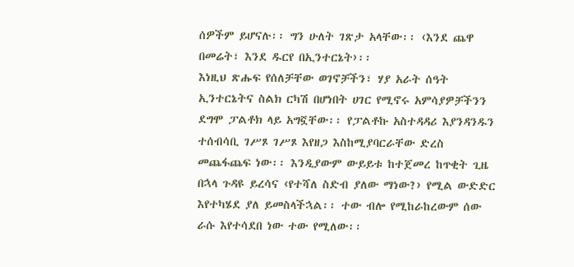ሰዎችም ይሆናሉ፡፡ ግን ሁለት ገጽታ አላቸው፡፡ ‹እንደ ጨዋ በመሬት፣ እንደ ዱርየ በኢንተርኔት›፡፡
እነዚህ ጽሑፍ የሰለቻቸው ወገኖቻችን፣ ሃያ አራት ሰዓት ኢንተርኔትና ስልክ ርካሽ በሆነበት ሀገር የሚኖሩ አምሳያዎቻችንን ደግሞ ፓልቶክ ላይ አግኟቸው፡፡ የፓልቶኩ አስተዳዳሪ እያንዳንዱን ተሰብሳቢ ገሥጾ ገሥጾ እየዘጋ እስከሚያባርራቸው ድረስ መጨፋጨፍ ነው፡፡ እንዲያውም ውይይቱ ከተጀመረ ከጥቂት ጊዜ በኋላ ጉዳዩ ይረሳና ‹የተሻለ ስድብ ያለው ማነው?› የሚል ውድድር እየተካሄደ ያለ ይመስላችኋል፡፡ ተው ብሎ የሚከራከረውም ሰው ራሱ እየተሳደበ ነው ተው የሚለው፡፡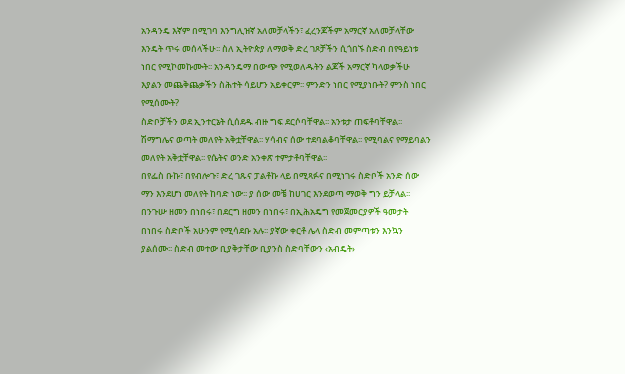አንዳንዴ እኛም በሚገባ እንግሊዝኛ አለመቻላችን፣ ፈረንጆችም አማርኛ አለመቻላቸው እንዴት ጥሩ መሰላችሁ፡፡ ስለ ኢትዮጵያ ለማወቅ ድረ ገጾቻችን ሲጎበኙ ስድብ በየዓይነቱ ነበር የሚኮመኩሙት፡፡ አንዳንዴማ በውጭ የሚወለዱትን ልጆች አማርኛ ካላወቃችሁ እያልን መጨቅጨቃችን ስሕተት ሳይሆን አይቀርም፡፡ ምንድን ነበር የሚያነቡት? ምንስ ነበር የሚሰሙት?
ስድቦቻችን ወደ ኢንተርኔት ሲሰደዱ ብዙ ግፍ ደርሶባቸዋል፡፡ አንቱታ ጠፍቶባቸዋል፡፡ ሽማግሌና ወጣት መለየት አቅቷቸዋል፡፡ ሃሳብና ሰው ተደባልቆባቸዋል፡፡ የሚባልና የማይባልን መለየት አቅቷቸዋል፡፡ የሴትና ወንድ አንቀጽ ተምታቶባቸዋል፡፡
በየፌስ ቡኩ፣ በየብሎጉ፣ ድረ ገጹና ፓልቶኩ ላይ በሚጻፉና በሚነገሩ ስድቦች አንድ ሰው ማን እንደሆነ መለየት ከባድ ነው፡፡ ያ ሰው መቼ ከሀገር እንደወጣ ማወቅ ግን ይቻላል፡፡ በንጉሡ ዘመን በነበሩ፣ በደርግ ዘመን በነበሩ፣ በኢሕአዴግ የመጀመርያዎች ዓመታት በነበሩ ስድቦች አሁንም የሚሳደቡ አሉ፡፡ ያኛው ቀርቶ ሌላ ስድብ መምጣቱን እንኳን ያልሰሙ፡፡ ስድብ መተው ቢያቅታቸው ቢያንስ ስድባቸውን ‹አብዴት›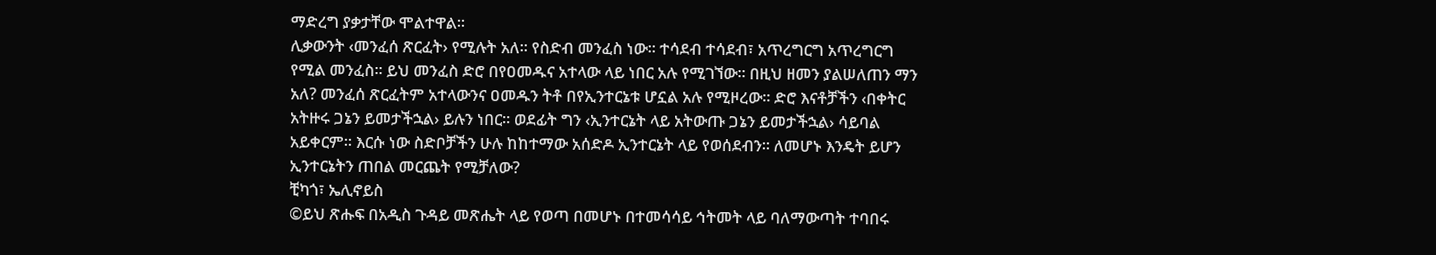ማድረግ ያቃታቸው ሞልተዋል፡፡
ሊቃውንት ‹መንፈሰ ጽርፈት› የሚሉት አለ፡፡ የስድብ መንፈስ ነው፡፡ ተሳደብ ተሳደብ፣ አጥረግርግ አጥረግርግ የሚል መንፈስ፡፡ ይህ መንፈስ ድሮ በየዐመዱና አተላው ላይ ነበር አሉ የሚገኘው፡፡ በዚህ ዘመን ያልሠለጠን ማን አለ? መንፈሰ ጽርፈትም አተላውንና ዐመዱን ትቶ በየኢንተርኔቱ ሆኗል አሉ የሚዞረው፡፡ ድሮ እናቶቻችን ‹በቀትር አትዙሩ ጋኔን ይመታችኋል› ይሉን ነበር፡፡ ወደፊት ግን ‹ኢንተርኔት ላይ አትውጡ ጋኔን ይመታችኋል› ሳይባል አይቀርም፡፡ እርሱ ነው ስድቦቻችን ሁሉ ከከተማው አሰድዶ ኢንተርኔት ላይ የወሰደብን፡፡ ለመሆኑ እንዴት ይሆን ኢንተርኔትን ጠበል መርጨት የሚቻለው?
ቺካጎ፣ ኤሊኖይስ
©ይህ ጽሑፍ በአዲስ ጉዳይ መጽሔት ላይ የወጣ በመሆኑ በተመሳሳይ ኅትመት ላይ ባለማውጣት ተባበሩ